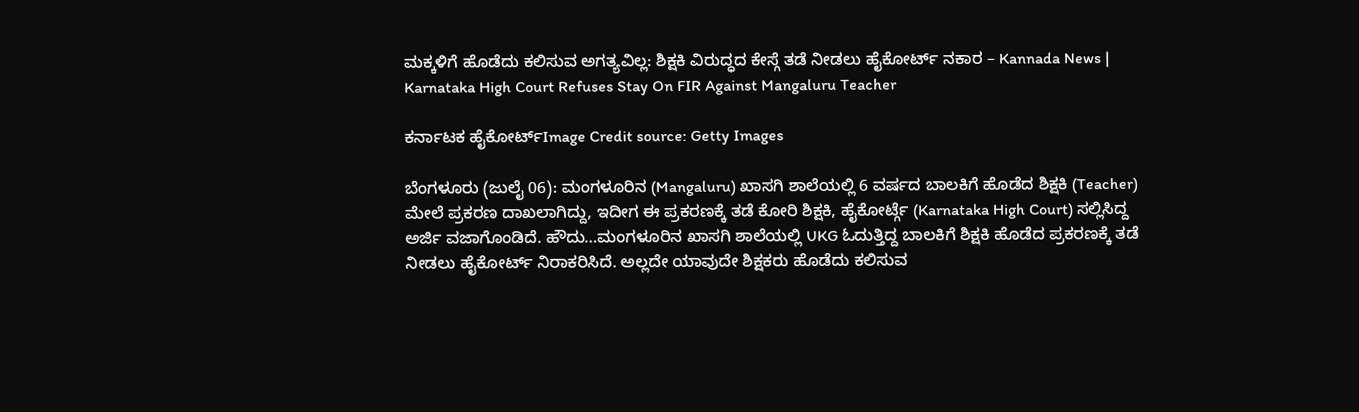ಮಕ್ಕಳಿಗೆ ಹೊಡೆದು ಕಲಿಸುವ ಅಗತ್ಯವಿಲ್ಲ: ಶಿಕ್ಷಕಿ ವಿರುದ್ಧದ ಕೇಸ್ಗೆ ತಡೆ ನೀಡಲು ಹೈಕೋರ್ಟ್ ನಕಾರ – Kannada News | Karnataka High Court Refuses Stay On FIR Against Mangaluru Teacher

ಕರ್ನಾಟಕ ಹೈಕೋರ್ಟ್Image Credit source: Getty Images

ಬೆಂಗಳೂರು (ಜುಲೈ 06): ಮಂಗಳೂರಿನ (Mangaluru) ಖಾಸಗಿ ಶಾಲೆಯಲ್ಲಿ 6 ವರ್ಷದ ಬಾಲಕಿಗೆ ಹೊಡೆದ ಶಿಕ್ಷಕಿ (Teacher) ಮೇಲೆ ಪ್ರಕರಣ ದಾಖಲಾಗಿದ್ದು, ಇದೀಗ ಈ ಪ್ರಕರಣಕ್ಕೆ ತಡೆ ಕೋರಿ ಶಿಕ್ಷಕಿ, ಹೈಕೋರ್ಟ್ಗೆ (Karnataka High Court) ಸಲ್ಲಿಸಿದ್ದ ಅರ್ಜಿ ವಜಾಗೊಂಡಿದೆ. ಹೌದು…ಮಂಗಳೂರಿನ ಖಾಸಗಿ ಶಾಲೆಯಲ್ಲಿ UKG ಓದುತ್ತಿದ್ದ ಬಾಲಕಿಗೆ ಶಿಕ್ಷಕಿ ಹೊಡೆದ ಪ್ರಕರಣಕ್ಕೆ ತಡೆ ನೀಡಲು ಹೈಕೋರ್ಟ್ ನಿರಾಕರಿಸಿದೆ. ಅಲ್ಲದೇ ಯಾವುದೇ ಶಿಕ್ಷಕರು ಹೊಡೆದು ಕಲಿಸುವ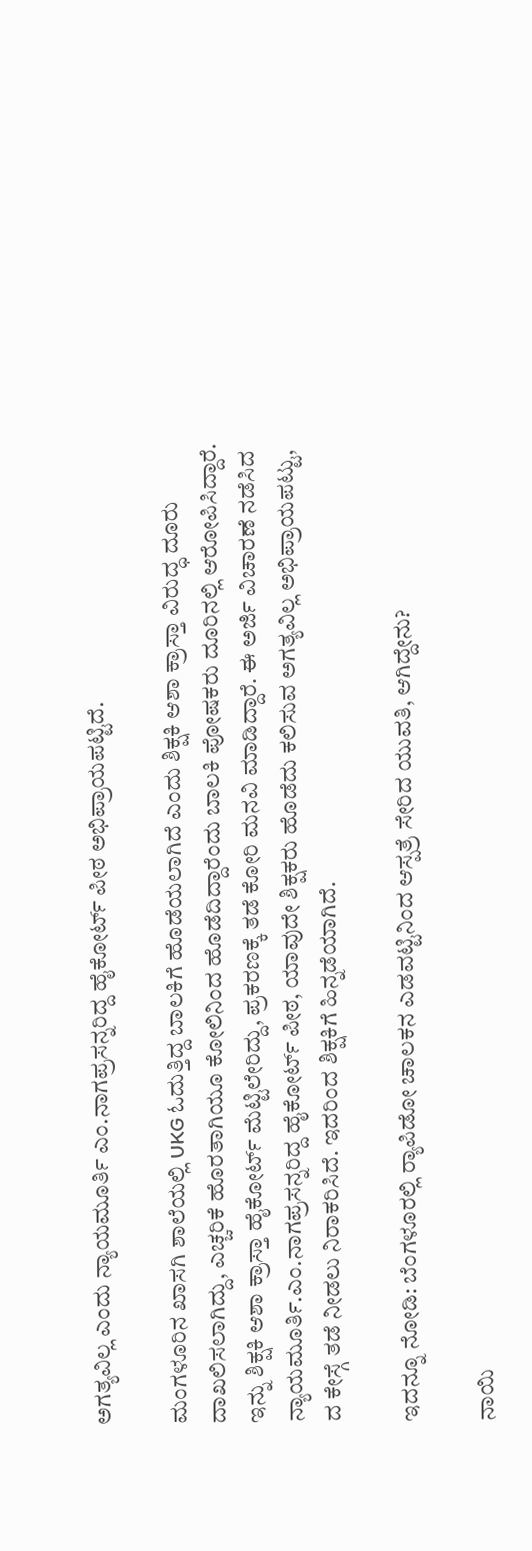ಅಗತ್ಯವಿಲ್ಲ ಎಂದು ನ್ಯಾಯಮೂರ್ತಿ ಎಂ.ನಾಗಪ್ರಸನ್ನರಿದ್ದ ಹೈಕೋರ್ಟ್ ಪೀಠ ಅಭಿಪ್ರಾಯಪಟ್ಟಿದೆ.

ಮಂಗಳೂರಿನ ಖಾಸಗಿ ಶಾಲೆಯಲ್ಲಿ UKG ಓದುತ್ತಿದ್ದ ಬಾಲಕಿಗೆ ಹೊಡೆಯಲಾಗಿದೆ ಎಂದು ಶಿಕ್ಷಕಿ ಆಶಾ ಕ್ರಾಸ್ತಾ ವಿರುದ್ಧ ದೂರು ದಾಖಲಿಸಲಾಗಿದ್ದು, ಎಚ್ಚರಿಕೆ ಹೊರತಾಗಿಯೂ ಕೋಲಿನಿಂದ ಹೊಡೆದಿದ್ದಾರೆಂದು ಬಾಲಕಿ ಪೋಷಕರು ದೂರಿನಲ್ಲಿ ಆರೋಪಿಸಿದ್ದಾರೆ. ಇನ್ನು ಶಿಕ್ಷಕಿ ಆಶಾ ಕ್ರಾಸ್ತಾ ಹೈಕೋರ್ಟ್ ಮೆಟ್ಟಿಲೇರಿದ್ದು, ಪ್ರಕರಣಕ್ಕೆ ತಡೆ ಕೋರಿ ಮನವಿ ಮಾಡಿದ್ದಾರೆ. ಈ ಅರ್ಜಿ ವಿಚಾರಣೆ ನಡೆಸಿದ ನ್ಯಾಯಮೂರ್ತಿ.ಎಂ.ನಾಗಪ್ರಸನ್ನರಿದ್ದ ಹೈಕೋರ್ಟ್ ಪೀಠ, ಯಾವುದೇ ಶಿಕ್ಷಕರು ಹೊಡೆದು ಕಲಿಸುವ ಅಗತ್ಯವಿಲ್ಲ ಅಭಿಪ್ರಾಯಪಟ್ಟು, ದ ಕೇಸ್ಗೆ ತಡೆ ನೀಡಲು ನಿರಾಕರಿಸಿದೆ. ಇದರಿಂದ ಶಿಕ್ಷಕಿಗೆ ಹಿನ್ನಡೆಯಾಗಿದೆ.

ಇದನ್ನೂ ನೋಡಿ: ಬೆಂಗಳೂರಲ್ಲಿ ರ್‍ಯಾಪಿಡೋ ಚಾಲಕನ ಎಡವಟ್ಟಿನಿಂದ ಆಸ್ಪತ್ರೆ ಸೇರಿದ ಯುವತಿ, ಆಗಿದ್ದೇನು?

ನಾಯಿ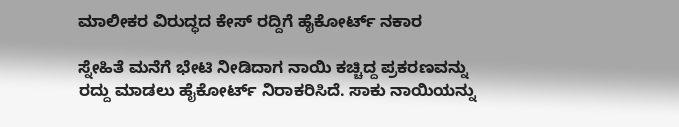ಮಾಲೀಕರ ವಿರುದ್ಧದ ಕೇಸ್ ರದ್ದಿಗೆ ಹೈಕೋರ್ಟ್ ನಕಾರ

ಸ್ನೇಹಿತೆ ಮನೆಗೆ ಭೇಟಿ ನೀಡಿದಾಗ ನಾಯಿ ಕಚ್ಚಿದ್ದ ಪ್ರಕರಣವನ್ನು ರದ್ದು ಮಾಡಲು ಹೈಕೋರ್ಟ್ ನಿರಾಕರಿಸಿದೆ. ಸಾಕು ನಾಯಿಯನ್ನು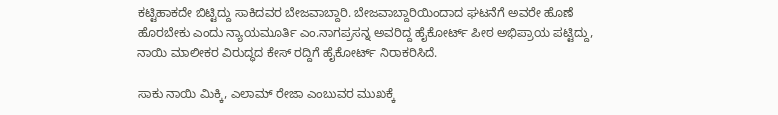ಕಟ್ಟಿಹಾಕದೇ ಬಿಟ್ಟಿದ್ದು ಸಾಕಿದವರ ಬೇಜವಾಬ್ದಾರಿ. ಬೇಜವಾಬ್ದಾರಿಯಿಂದಾದ ಘಟನೆಗೆ ಅವರೇ ಹೊಣೆ ಹೊರಬೇಕು ಎಂದು ನ್ಯಾಯಮೂರ್ತಿ ಎಂ.ನಾಗಪ್ರಸನ್ನ ಅವರಿದ್ದ ಹೈಕೋರ್ಟ್ ಪೀಠ ಅಭಿಪ್ರಾಯ ಪಟ್ಟಿದ್ದು, ನಾಯಿ ಮಾಲೀಕರ ವಿರುದ್ಧದ ಕೇಸ್ ರದ್ದಿಗೆ ಹೈಕೋರ್ಟ್ ನಿರಾಕರಿಸಿದೆ.

ಸಾಕು ನಾಯಿ ಮಿಕ್ಕಿ, ಎಲಾಮ್ ರೇಜಾ ಎಂಬುವರ ಮುಖಕ್ಕೆ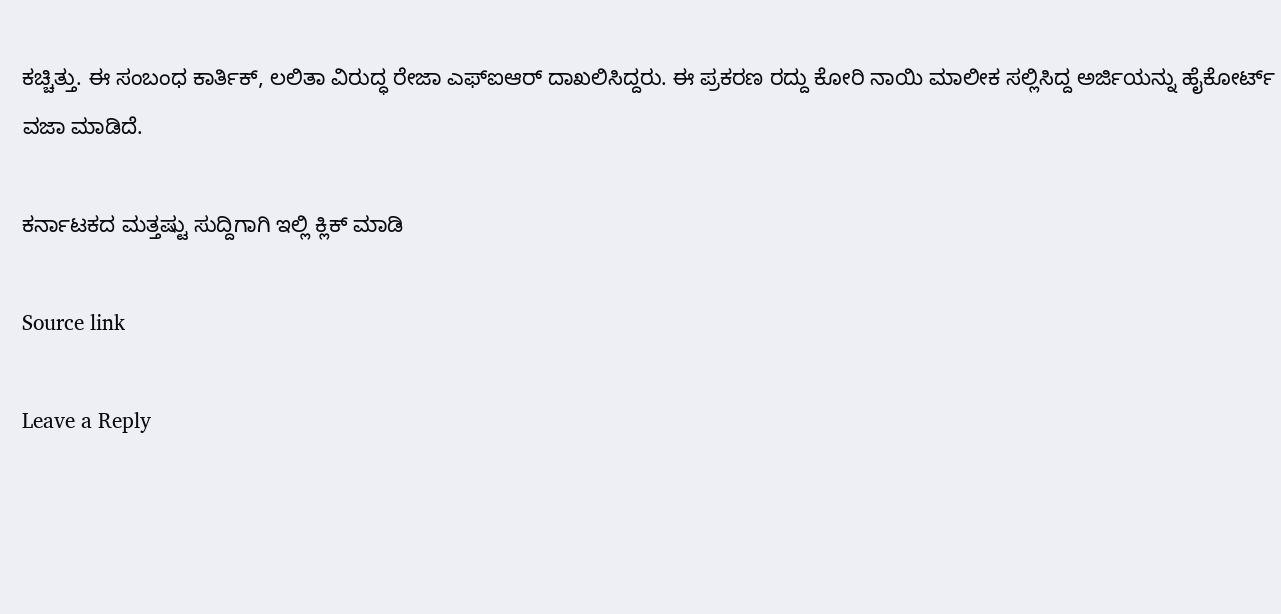ಕಚ್ಚಿತ್ತು. ಈ ಸಂಬಂಧ ಕಾರ್ತಿಕ್, ಲಲಿತಾ ವಿರುದ್ಧ ರೇಜಾ ಎಫ್ಐಆರ್ ದಾಖಲಿಸಿದ್ದರು. ಈ ಪ್ರಕರಣ ರದ್ದು ಕೋರಿ ನಾಯಿ ಮಾಲೀಕ ಸಲ್ಲಿಸಿದ್ದ ಅರ್ಜಿಯನ್ನು ಹೈಕೋರ್ಟ್ ವಜಾ ಮಾಡಿದೆ.

ಕರ್ನಾಟಕದ ಮತ್ತಷ್ಟು ಸುದ್ದಿಗಾಗಿ ಇಲ್ಲಿ ಕ್ಲಿಕ್ ಮಾಡಿ

Source link

Leave a Reply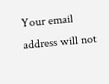Your email address will not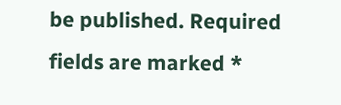be published. Required fields are marked *